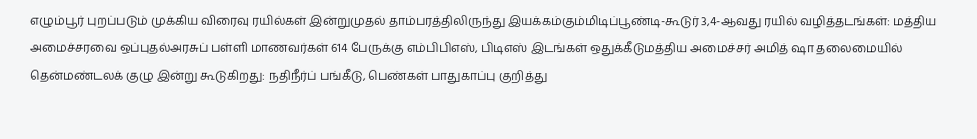எழும்பூர் புறப்படும் முக்கிய விரைவு ரயில்கள் இன்றுமுதல் தாம்பரத்திலிருந்து இயக்கம்கும்மிடிப்பூண்டி-கூடுர் 3,4-ஆவது ரயில் வழித்தடங்கள்: மத்திய அமைச்சரவை ஒப்புதல்அரசுப் பள்ளி மாணவர்கள் 614 பேருக்கு எம்பிபிஎஸ், பிடிஎஸ் இடங்கள் ஒதுக்கீடுமத்திய அமைச்சர் அமித் ஷா தலைமையில் தென்மண்டலக் குழு இன்று கூடுகிறது: நதிநீர்ப் பங்கீடு, பெண்கள் பாதுகாப்பு குறித்து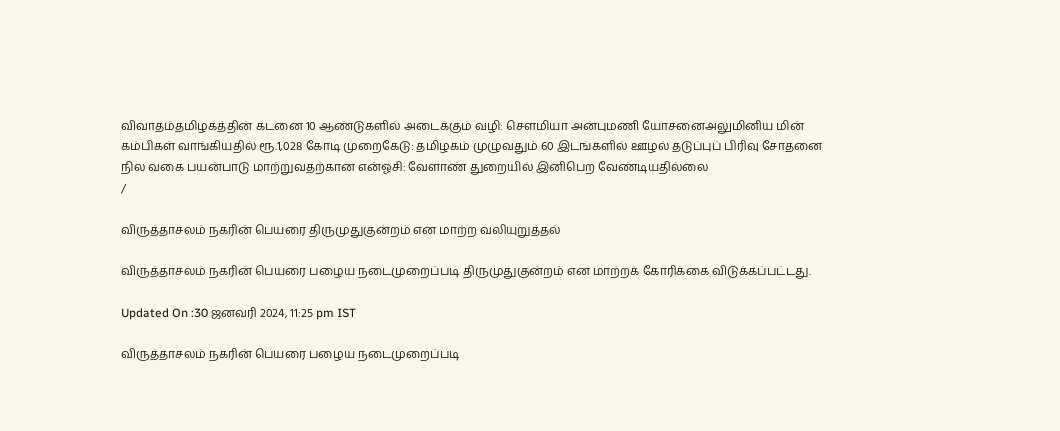விவாதம்தமிழகத்தின் கடனை 10 ஆண்டுகளில் அடைக்கும் வழி: சௌமியா அன்புமணி யோசனைஅலுமினிய மின் கம்பிகள் வாங்கியதில் ரூ.1,028 கோடி முறைகேடு: தமிழகம் முழுவதும் 60 இடங்களில் ஊழல் தடுப்புப் பிரிவு சோதனை நில வகை பயன்பாடு மாற்றுவதற்கான என்ஓசி: வேளாண் துறையில் இனிபெற வேண்டியதில்லை
/

விருத்தாசலம் நகரின் பெயரை திருமுதுகுன்றம் என மாற்ற வலியுறுத்தல்

விருத்தாசலம் நகரின் பெயரை பழைய நடைமுறைப்படி திருமுதுகுன்றம் என மாற்றக் கோரிக்கை விடுக்கப்பட்டது.

Updated On :30 ஜனவரி 2024, 11:25 pm IST

விருத்தாசலம் நகரின் பெயரை பழைய நடைமுறைப்படி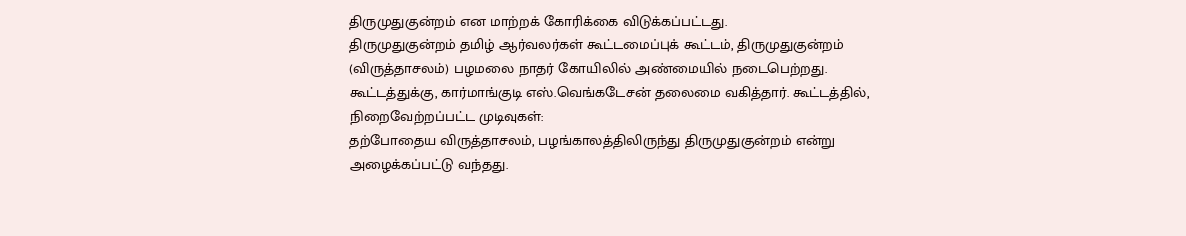திருமுதுகுன்றம் என மாற்றக் கோரிக்கை விடுக்கப்பட்டது.
திருமுதுகுன்றம் தமிழ் ஆர்வலர்கள் கூட்டமைப்புக் கூட்டம், திருமுதுகுன்றம் (விருத்தாசலம்) பழமலை நாதர் கோயிலில் அண்மையில் நடைபெற்றது. கூட்டத்துக்கு, கார்மாங்குடி எஸ்.வெங்கடேசன் தலைமை வகித்தார். கூட்டத்தில், நிறைவேற்றப்பட்ட முடிவுகள்:
தற்போதைய விருத்தாசலம், பழங்காலத்திலிருந்து திருமுதுகுன்றம் என்று அழைக்கப்பட்டு வந்தது.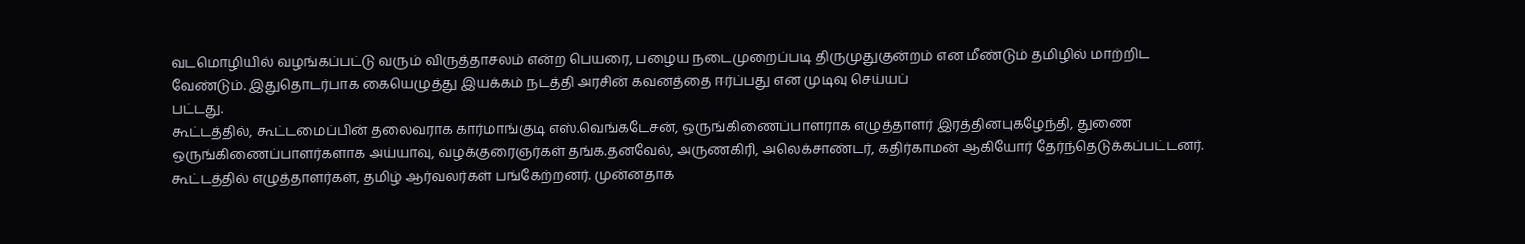வடமொழியில் வழங்கப்பட்டு வரும் விருத்தாசலம் என்ற பெயரை, பழைய நடைமுறைப்படி திருமுதுகுன்றம் என மீண்டும் தமிழில் மாற்றிட வேண்டும். இதுதொடர்பாக கையெழுத்து இயக்கம் நடத்தி அரசின் கவனத்தை ஈர்ப்பது என முடிவு செய்யப்
பட்டது.
கூட்டத்தில், கூட்டமைப்பின் தலைவராக கார்மாங்குடி எஸ்.வெங்கடேசன், ஒருங்கிணைப்பாளராக எழுத்தாளர் இரத்தினபுகழேந்தி, துணை ஒருங்கிணைப்பாளர்களாக அய்யாவு, வழக்குரைஞர்கள் தங்க.தனவேல், அருணகிரி, அலெக்சாண்டர், கதிர்காமன் ஆகியோர் தேர்ந்தெடுக்கப்பட்டனர். கூட்டத்தில் எழுத்தாளர்கள், தமிழ் ஆர்வலர்கள் பங்கேற்றனர். முன்னதாக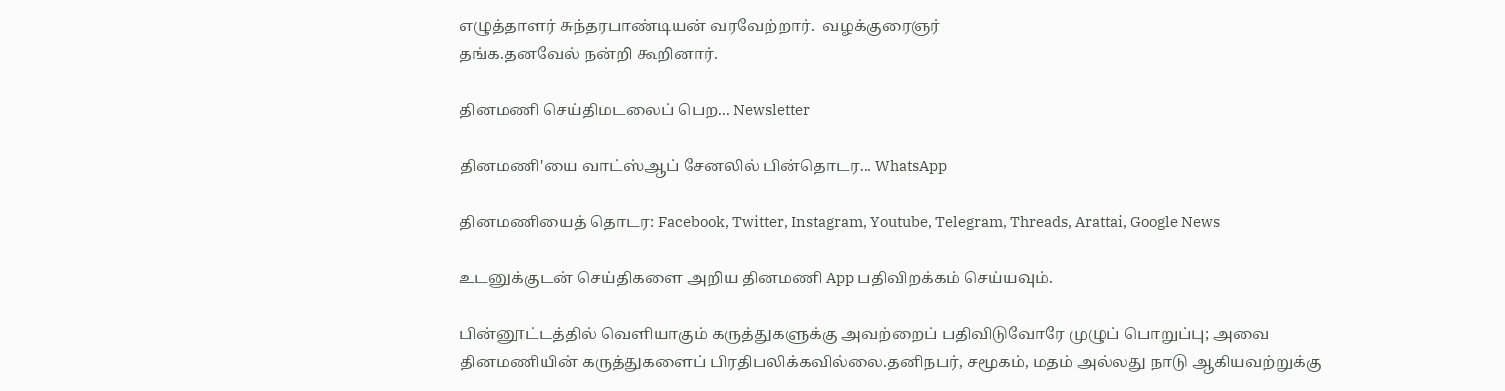எழுத்தாளர் சுந்தரபாண்டியன் வரவேற்றார்.  வழக்குரைஞர்
தங்க.தனவேல் நன்றி கூறினார்.

தினமணி செய்திமடலைப் பெற... Newsletter

தினமணி'யை வாட்ஸ்ஆப் சேனலில் பின்தொடர... WhatsApp

தினமணியைத் தொடர: Facebook, Twitter, Instagram, Youtube, Telegram, Threads, Arattai, Google News

உடனுக்குடன் செய்திகளை அறிய தினமணி App பதிவிறக்கம் செய்யவும்.

பின்னூட்டத்தில் வெளியாகும் கருத்துகளுக்கு அவற்றைப் பதிவிடுவோரே முழுப் பொறுப்பு; அவை தினமணியின் கருத்துகளைப் பிரதிபலிக்கவில்லை.தனிநபர், சமூகம், மதம் அல்லது நாடு ஆகியவற்றுக்கு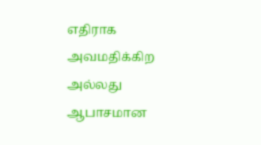எதிராக அவமதிக்கிற அல்லது ஆபாசமான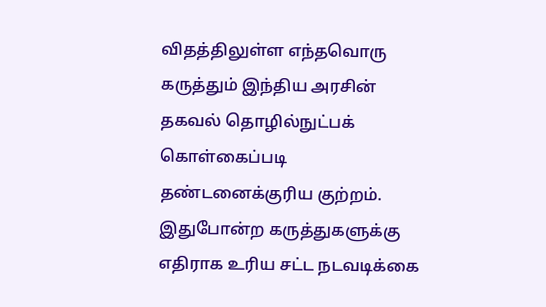விதத்திலுள்ள எந்தவொரு கருத்தும் இந்திய அரசின் தகவல் தொழில்நுட்பக் கொள்கைப்படி தண்டனைக்குரிய குற்றம். இதுபோன்ற கருத்துகளுக்கு எதிராக உரிய சட்ட நடவடிக்கை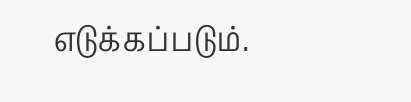எடுக்கப்படும்.